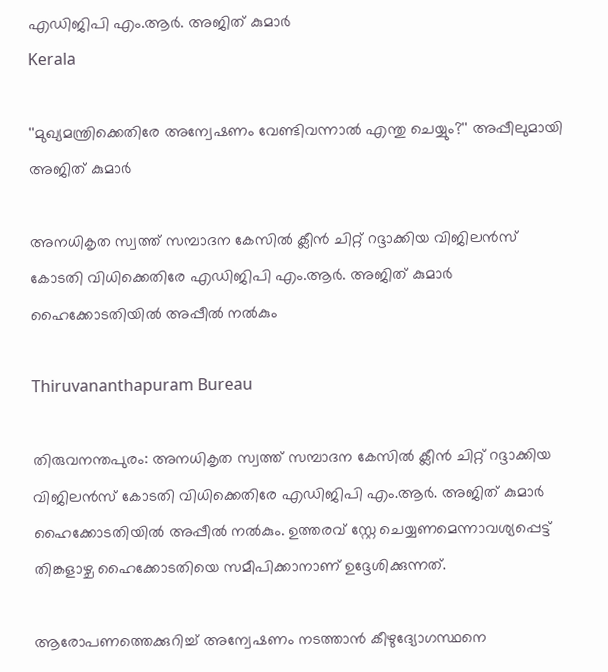എഡിജിപി എം.ആർ. അജിത് കുമാർ
Kerala

''മുഖ്യമന്ത്രിക്കെതിരേ അന്വേഷണം വേണ്ടിവന്നാൽ എന്തു ചെയ്യും?'' അപ്പീലുമായി അജിത് കുമാർ

അനധികൃത സ്വത്ത് സമ്പാദന കേസിൽ ക്ലീൻ ചിറ്റ് റദ്ദാക്കിയ വിജിലൻസ് കോടതി വിധിക്കെതിരേ എഡിജിപി എം.ആർ. അജിത് കുമാർ ഹൈക്കോടതിയിൽ അപ്പീൽ നൽകും

Thiruvananthapuram Bureau

തിരുവനന്തപുരം: അനധികൃത സ്വത്ത് സമ്പാദന കേസിൽ ക്ലീൻ ചിറ്റ് റദ്ദാക്കിയ വിജിലൻസ് കോടതി വിധിക്കെതിരേ എഡിജിപി എം.ആർ. അജിത് കുമാർ ഹൈക്കോടതിയിൽ അപ്പീൽ നൽകും. ഉത്തരവ് സ്റ്റേ ചെയ്യണമെന്നാവശ്യപ്പെട്ട് തിങ്കളാഴ്ച ഹൈക്കോടതിയെ സമീപിക്കാനാണ് ഉദ്ദേശിക്കുന്നത്.

ആരോപണത്തെക്കുറിച്ച് അന്വേഷണം നടത്താൻ കീഴുദ്യോഗസ്ഥനെ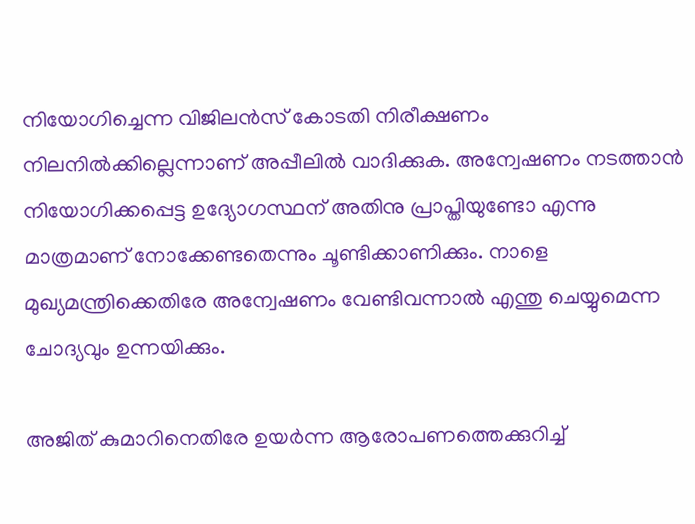നിയോഗിച്ചെന്ന വിജിലൻസ് കോടതി നിരീക്ഷണം നിലനിൽക്കില്ലെന്നാണ് അപ്പീലിൽ വാദിക്കുക. അന്വേഷണം നടത്താൻ നിയോഗിക്കപ്പെട്ട ഉദ്യോഗസ്ഥന് അതിനു പ്രാപ്തിയുണ്ടോ എന്നു മാത്രമാണ് നോക്കേണ്ടതെന്നും ചൂണ്ടിക്കാണിക്കും. നാളെ മുഖ്യമന്ത്രിക്കെതിരേ അന്വേഷണം വേണ്ടിവന്നാൽ എന്തു ചെയ്യുമെന്ന ചോദ്യവും ഉന്നയിക്കും.

അജിത് കുമാറിനെതിരേ ഉയർന്ന ആരോപണത്തെക്കുറിച്ച്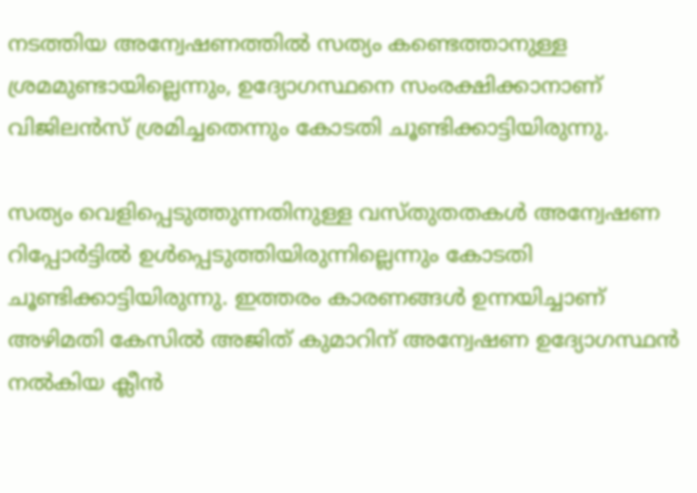നടത്തിയ അന്വേഷണത്തിൽ സത്യം കണ്ടെത്താനുള്ള ശ്രമമുണ്ടായില്ലെന്നും, ഉദ്യോഗസ്ഥനെ സംരക്ഷിക്കാനാണ് വിജിലൻസ് ശ്രമിച്ചതെന്നും കോടതി ചൂണ്ടിക്കാട്ടിയിരുന്നു.

സത്യം വെളിപ്പെടുത്തുന്നതിനുള്ള വസ്തുതതകൾ അന്വേഷണ റിപ്പോർട്ടിൽ ഉൾപ്പെടുത്തിയിരുന്നില്ലെന്നും കോടതി ചൂണ്ടിക്കാട്ടിയിരുന്നു. ഇത്തരം കാരണങ്ങൾ ഉന്നയിച്ചാണ് അഴിമതി കേസിൽ അജിത് കുമാറിന് അന്വേഷണ ഉദ്യോഗസ്ഥൻ നൽകിയ ക്ലീൻ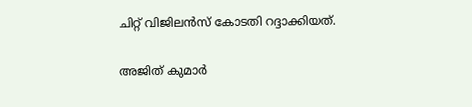ചിറ്റ് വിജിലൻസ് കോടതി റദ്ദാക്കിയത്.

അജിത് കുമാർ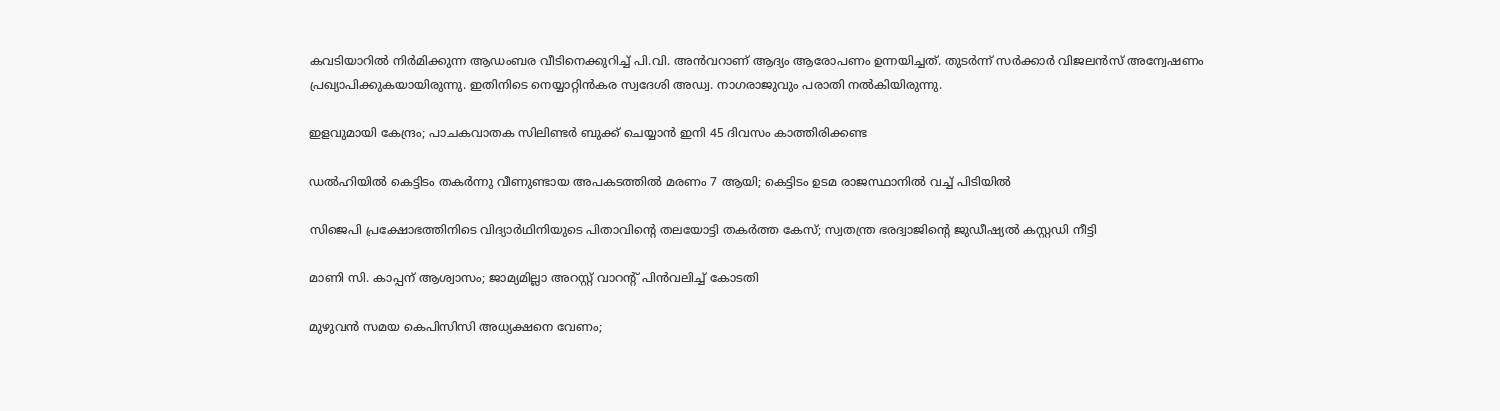കവടിയാറിൽ നിർമിക്കുന്ന ആഡംബര വീടിനെക്കുറിച്ച് പി.വി. അൻവറാണ് ആദ്യം ആരോപണം ഉന്നയിച്ചത്. തുടർന്ന് സർക്കാർ വിജലൻസ് അന്വേഷണം പ്രഖ്യാപിക്കുകയായിരുന്നു. ഇതിനിടെ നെയ്യാറ്റിൻകര സ്വദേശി അഡ്വ. നാഗരാജുവും പരാതി നൽകിയിരുന്നു.

ഇളവുമായി കേന്ദ്രം; പാചകവാതക സിലിണ്ടർ ബുക്ക് ചെയ്യാൻ ഇനി 45 ദിവസം കാത്തിരിക്കണ്ട

ഡൽ‌ഹിയിൽ കെട്ടിടം തകർന്നു വീണുണ്ടായ അപകടത്തിൽ മരണം 7 ആയി; കെട്ടിടം ഉടമ രാജസ്ഥാനിൽ വച്ച് പിടിയിൽ

സിജെപി പ്രക്ഷോഭത്തിനിടെ വിദ‍്യാർഥിനിയുടെ പിതാവിന്‍റെ തലയോട്ടി തകർത്ത കേസ്; സ്വതന്ത്ര ഭരദ്വാജിന്‍റെ ജുഡീഷ‍്യൽ കസ്റ്റഡി നീട്ടി

മാണി സി. കാപ്പന് ആശ്വാസം; ജാമ്യമില്ലാ അറസ്റ്റ് വാറന്‍റ് പിന്‍വലിച്ച് കോടതി

മുഴുവൻ സമയ കെപിസിസി അധ‍്യക്ഷനെ വേണം;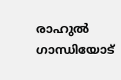രാഹുൽ ഗാന്ധിയോട്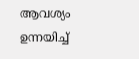ആവശ‍്യം ഉന്നയിച്ച്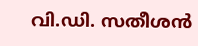വി.ഡി. സതീശൻ